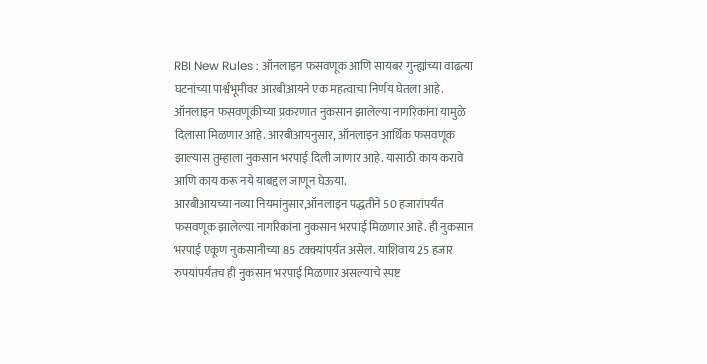RBI New Rules : ऑनलाइन फसवणूक आणि सायबर गुन्ह्यांच्या वाढत्या घटनांच्या पार्श्वभूमीवर आरबीआयने एक महत्वाचा निर्णय घेतला आहे. ऑनलाइन फसवणूकीच्या प्रकरणात नुकसान झालेल्या नागरिकांना यामुळे दिलासा मिळणार आहे. आरबीआयनुसार, ऑनलाइन आर्थिक फसवणूक झाल्यास तुम्हाला नुकसान भरपाई दिली जाणार आहे. यासाठी काय करावे आणि काय करू नये याबद्दल जाणून घेऊया.
आरबीआयच्या नव्या नियमांनुसार,ऑनलाइन पद्धतीने 50 हजारांपर्यंत फसवणूक झालेल्या नागरिकांना नुकसान भरपाई मिळणार आहे. ही नुकसान भरपाई एकूण नुकसानीच्या 85 टक्क्यांपर्यंत असेल. याशिवाय 25 हजार रुपयांपर्यंतच ही नुकसान भरपाई मिळणार असल्याचे स्पष्ट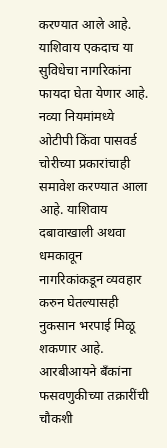करण्यात आले आहे. याशिवाय एकदाच या सुविधेचा नागरिकांना फायदा घेता येणार आहे.
नव्या नियमांमध्ये ओटीपी किंवा पासवर्ड चोरीच्या प्रकारांचाही समावेश करण्यात आला आहे. याशिवाय दबावाखाली अथवा धमकावून नागरिकांकडून व्यवहार करुन घेतल्यासही नुकसान भरपाई मिळू शकणार आहे.
आरबीआयने बँकांना फसवणुकीच्या तक्रारींची चौकशी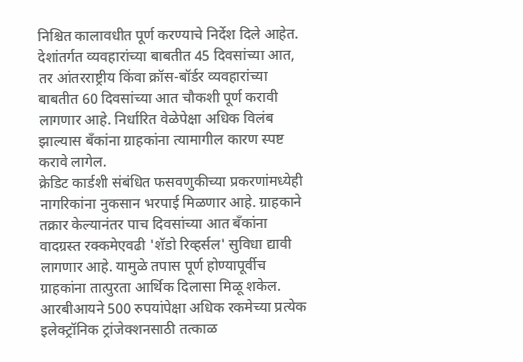निश्चित कालावधीत पूर्ण करण्याचे निर्देश दिले आहेत. देशांतर्गत व्यवहारांच्या बाबतीत 45 दिवसांच्या आत, तर आंतरराष्ट्रीय किंवा क्रॉस-बॉर्डर व्यवहारांच्या बाबतीत 60 दिवसांच्या आत चौकशी पूर्ण करावी लागणार आहे. निर्धारित वेळेपेक्षा अधिक विलंब झाल्यास बँकांना ग्राहकांना त्यामागील कारण स्पष्ट करावे लागेल.
क्रेडिट कार्डशी संबंधित फसवणुकीच्या प्रकरणांमध्येही नागरिकांना नुकसान भरपाई मिळणार आहे. ग्राहकाने तक्रार केल्यानंतर पाच दिवसांच्या आत बँकांना वादग्रस्त रक्कमेएवढी 'शॅडो रिव्हर्सल' सुविधा द्यावी लागणार आहे. यामुळे तपास पूर्ण होण्यापूर्वीच ग्राहकांना तात्पुरता आर्थिक दिलासा मिळू शकेल.
आरबीआयने 500 रुपयांपेक्षा अधिक रकमेच्या प्रत्येक इलेक्ट्रॉनिक ट्रांजेक्शनसाठी तत्काळ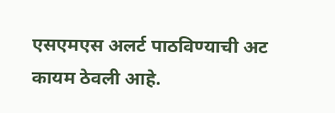एसएमएस अलर्ट पाठविण्याची अट कायम ठेवली आहे.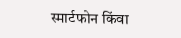स्मार्टफोन किंवा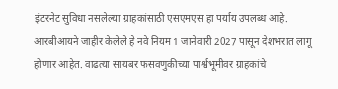इंटरनेट सुविधा नसलेल्या ग्राहकांसाठी एसएमएस हा पर्याय उपलब्ध आहे.
आरबीआयने जाहीर केलेले हे नवे नियम 1 जानेवारी 2027 पासून देशभरात लागू होणार आहेत. वाढत्या सायबर फसवणुकीच्या पार्श्वभूमीवर ग्राहकांचे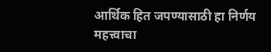आर्थिक हित जपण्यासाठी हा निर्णय महत्त्वाचा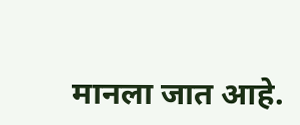मानला जात आहे.